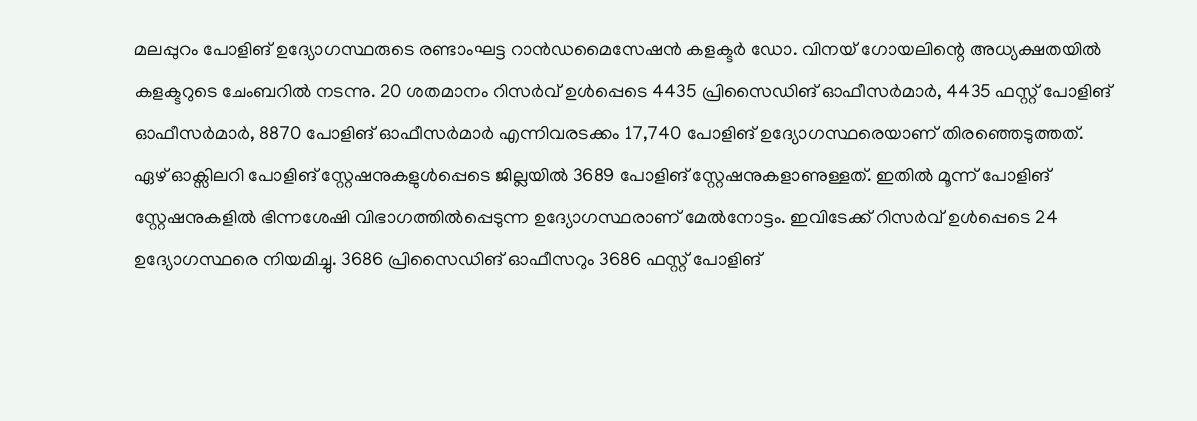മലപ്പുറം പോളിങ് ഉദ്യോഗസ്ഥരുടെ രണ്ടാംഘട്ട റാൻഡമൈസേഷൻ കളക്ടർ ഡോ. വിനയ് ഗോയലിന്റെ അധ്യക്ഷതയിൽ കളക്ടറുടെ ചേംബറിൽ നടന്നു. 20 ശതമാനം റിസർവ് ഉൾപ്പെടെ 4435 പ്രിസൈഡിങ് ഓഫീസർമാർ, 4435 ഫസ്റ്റ് പോളിങ് ഓഫീസർമാർ, 8870 പോളിങ് ഓഫീസർമാർ എന്നിവരടക്കം 17,740 പോളിങ് ഉദ്യോഗസ്ഥരെയാണ് തിരഞ്ഞെടുത്തത്.
ഏഴ് ഓക്സിലറി പോളിങ് സ്റ്റേഷനുകളുൾപ്പെടെ ജില്ലയിൽ 3689 പോളിങ് സ്റ്റേഷനുകളാണുള്ളത്. ഇതിൽ മൂന്ന് പോളിങ് സ്റ്റേഷനുകളിൽ ഭിന്നശേഷി വിഭാഗത്തിൽപ്പെടുന്ന ഉദ്യോഗസ്ഥരാണ് മേൽനോട്ടം. ഇവിടേക്ക് റിസർവ് ഉൾപ്പെടെ 24 ഉദ്യോഗസ്ഥരെ നിയമിച്ചു. 3686 പ്രിസൈഡിങ് ഓഫീസറും 3686 ഫസ്റ്റ് പോളിങ്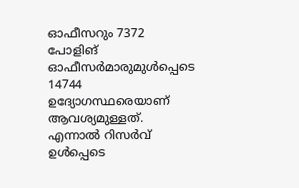ഓഫീസറും 7372 പോളിങ് ഓഫീസർമാരുമുൾപ്പെടെ 14744 ഉദ്യോഗസ്ഥരെയാണ് ആവശ്യമുള്ളത്. എന്നാൽ റിസർവ് ഉൾപ്പെടെ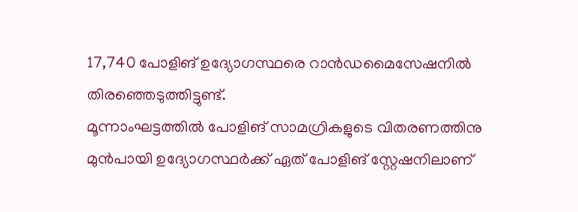17,740 പോളിങ് ഉദ്യോഗസ്ഥരെ റാൻഡമൈസേഷനിൽ തിരഞ്ഞെടുത്തിട്ടുണ്ട്.
മൂന്നാംഘട്ടത്തിൽ പോളിങ് സാമഗ്രികളുടെ വിതരണത്തിനു മുൻപായി ഉദ്യോഗസ്ഥർക്ക് ഏത് പോളിങ് സ്റ്റേഷനിലാണ്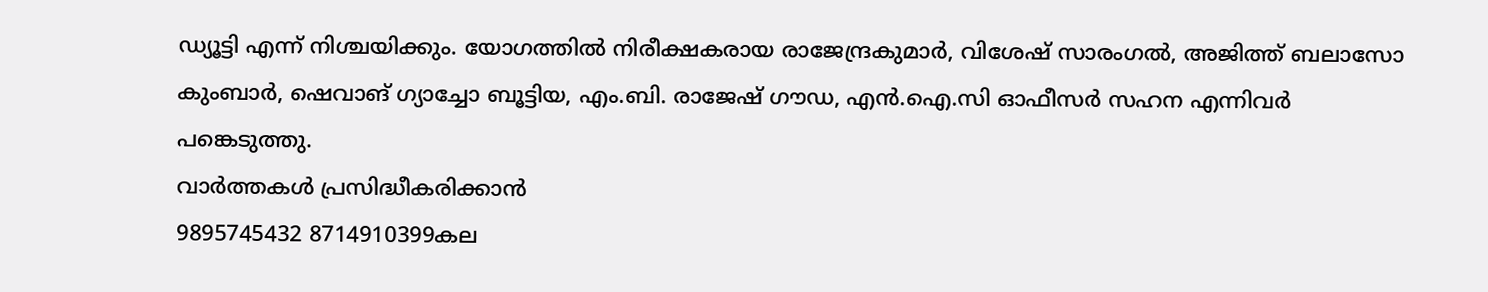ഡ്യൂട്ടി എന്ന് നിശ്ചയിക്കും. യോഗത്തിൽ നിരീക്ഷകരായ രാജേന്ദ്രകുമാർ, വിശേഷ് സാരംഗൽ, അജിത്ത് ബലാസോ കുംബാർ, ഷെവാങ് ഗ്യാച്ചോ ബൂട്ടിയ, എം.ബി. രാജേഷ് ഗൗഡ, എൻ.ഐ.സി ഓഫീസർ സഹന എന്നിവർ പങ്കെടുത്തു.
വാർത്തകൾ പ്രസിദ്ധീകരിക്കാൻ
9895745432 8714910399കല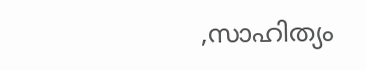,സാഹിത്യം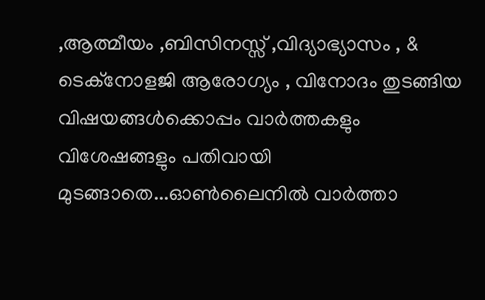,ആത്മീയം ,ബിസിനസ്സ് ,വിദ്യാഭ്യാസം , & ടെക്നോളജി ആരോഗ്യം , വിനോദം തുടങ്ങിയ വിഷയങ്ങൾക്കൊപ്പം വാർത്തകളും വിശേഷങ്ങളും പതിവായി മുടങ്ങാതെ...ഓൺലൈനിൽ വാർത്താ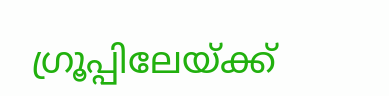ഗ്രൂപ്പിലേയ്ക്ക്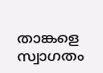താങ്കളെ സ്വാഗതം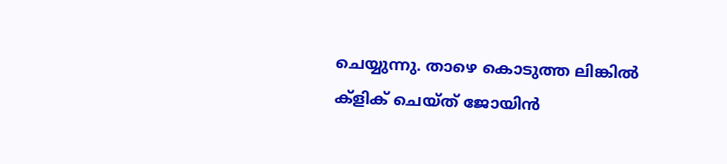ചെയ്യുന്നു. താഴെ കൊടുത്ത ലിങ്കിൽ ക്ളിക് ചെയ്ത് ജോയിൻ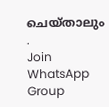ചെയ്താലും .
Join WhatsApp Group